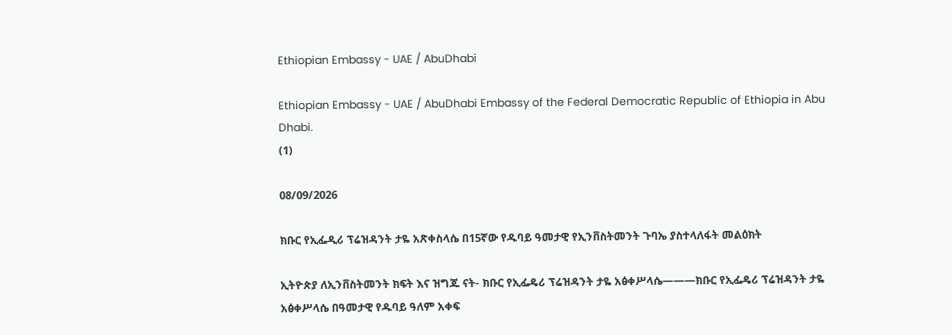Ethiopian Embassy - UAE / AbuDhabi

Ethiopian Embassy - UAE / AbuDhabi Embassy of the Federal Democratic Republic of Ethiopia in Abu Dhabi.
(1)

08/09/2026

ክቡር የኢፌዲሪ ፕሬዝዳንት ታዬ አጽቀስላሴ በ15ኛው የዱባይ ዓመታዊ የኢንቨስትመንት ጉባኤ ያስተላለፋት መልዕክት

ኢትዮጵያ ለኢንቨስትመንት ክፍት እና ዝግጁ ናት- ክቡር የኢፌዴሪ ፕሬዝዳንት ታዬ አፅቀሥላሴ———ክቡር የኢፌዴሪ ፕሬዝዳንት ታዬ አፅቀሥላሴ በዓመታዊ የዱባይ ዓለም አቀፍ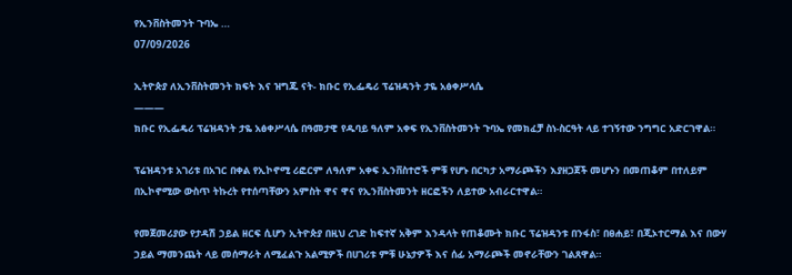የኢንቨስትመንት ጉባኤ ...
07/09/2026

ኢትዮጵያ ለኢንቨስትመንት ክፍት እና ዝግጁ ናት- ክቡር የኢፌዴሪ ፕሬዝዳንት ታዬ አፅቀሥላሴ
———
ክቡር የኢፌዴሪ ፕሬዝዳንት ታዬ አፅቀሥላሴ በዓመታዊ የዱባይ ዓለም አቀፍ የኢንቨስትመንት ጉባኤ የመክፈቻ ስነ-ስርዓት ላይ ተገኝተው ንግግር አድርገዋል።

ፕሬዝዳንቱ አገሪቱ በአገር በቀል የኢኮኖሚ ሪፎርም ለዓለም አቀፍ ኢንቨስተሮች ምቹ የሆኑ በርካታ አማራጮችን እያዘጋጀች መሆኑን በመጠቆም በተለይም በኢኮኖሚው ውስጥ ትኩረት የተሰጣቸውን አምስት ዋና ዋና የኢንቨስትመንት ዘርፎችን ለይተው አብራርተዋል።

የመጀመሪያው የታዳሽ ኃይል ዘርፍ ሲሆን ኢትዮጵያ በዚህ ረገድ ከፍተኛ አቅም እንዳላት የጠቆሙት ክቡር ፕሬዝዳንቱ በንፋስ፣ በፀሐይ፣ በጂኦተርማል እና በውሃ ኃይል ማመንጨት ላይ መሰማራት ለሚፈልጉ አልሚዎች በሀገሪቱ ምቹ ሁኔታዎች እና ሰፊ አማራጮች መኖራቸውን ገልጸዋል።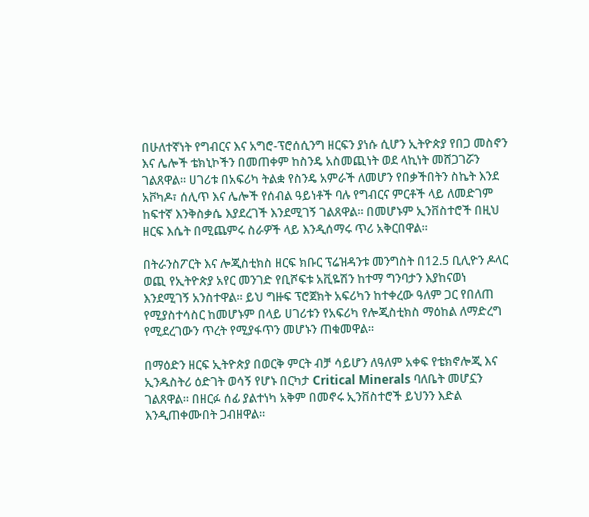በሁለተኛነት የግብርና እና አግሮ-ፕሮሰሲንግ ዘርፍን ያነሱ ሲሆን ኢትዮጵያ የበጋ መስኖን እና ሌሎች ቴክኒኮችን በመጠቀም ከስንዴ አስመጪነት ወደ ላኪነት መሸጋገሯን ገልጸዋል። ሀገሪቱ በአፍሪካ ትልቋ የስንዴ አምራች ለመሆን የበቃችበትን ስኬት እንደ አቮካዶ፣ ሰሊጥ እና ሌሎች የሰብል ዓይነቶች ባሉ የግብርና ምርቶች ላይ ለመድገም ከፍተኛ እንቅስቃሴ እያደረገች እንደሚገኝ ገልጸዋል። በመሆኑም ኢንቨስተሮች በዚህ ዘርፍ እሴት በሚጨምሩ ስራዎች ላይ እንዲሰማሩ ጥሪ አቅርበዋል።

በትራንስፖርት እና ሎጂስቲክስ ዘርፍ ክቡር ፕሬዝዳንቱ መንግስት በ12.5 ቢሊዮን ዶላር ወጪ የኢትዮጵያ አየር መንገድ የቢሾፍቱ አቪዬሽን ከተማ ግንባታን እያከናወነ እንደሚገኝ አንስተዋል። ይህ ግዙፍ ፕሮጀክት አፍሪካን ከተቀረው ዓለም ጋር የበለጠ የሚያስተሳስር ከመሆኑም በላይ ሀገሪቱን የአፍሪካ የሎጂስቲክስ ማዕከል ለማድረግ የሚደረገውን ጥረት የሚያፋጥን መሆኑን ጠቁመዋል።

በማዕድን ዘርፍ ኢትዮጵያ በወርቅ ምርት ብቻ ሳይሆን ለዓለም አቀፍ የቴክኖሎጂ እና ኢንዱስትሪ ዕድገት ወሳኝ የሆኑ በርካታ Critical Minerals ባለቤት መሆኗን ገልጸዋል። በዘርፉ ሰፊ ያልተነካ አቅም በመኖሩ ኢንቨስተሮች ይህንን እድል እንዲጠቀሙበት ጋብዘዋል።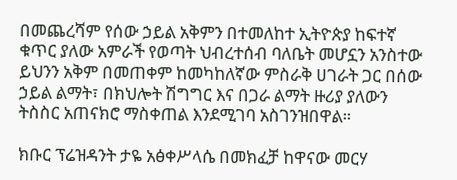በመጨረሻም የሰው ኃይል አቅምን በተመለከተ ኢትዮጵያ ከፍተኛ ቁጥር ያለው አምራች የወጣት ህብረተሰብ ባለቤት መሆኗን አንስተው ይህንን አቅም በመጠቀም ከመካከለኛው ምስራቅ ሀገራት ጋር በሰው ኃይል ልማት፣ በክህሎት ሽግግር እና በጋራ ልማት ዙሪያ ያለውን ትስስር አጠናክሮ ማስቀጠል እንደሚገባ አስገንዝበዋል።

ክቡር ፕሬዝዳንት ታዬ አፅቀሥላሴ በመክፈቻ ከዋናው መርሃ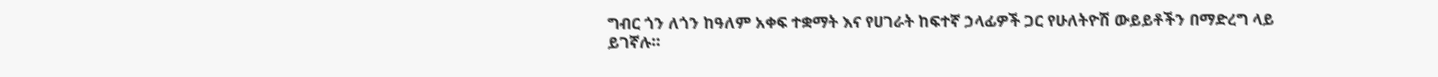ግብር ጎን ለጎን ከዓለም አቀፍ ተቋማት እና የሀገራት ከፍተኛ ኃላፊዎች ጋር የሁለትዮሽ ውይይቶችን በማድረግ ላይ ይገኛሉ።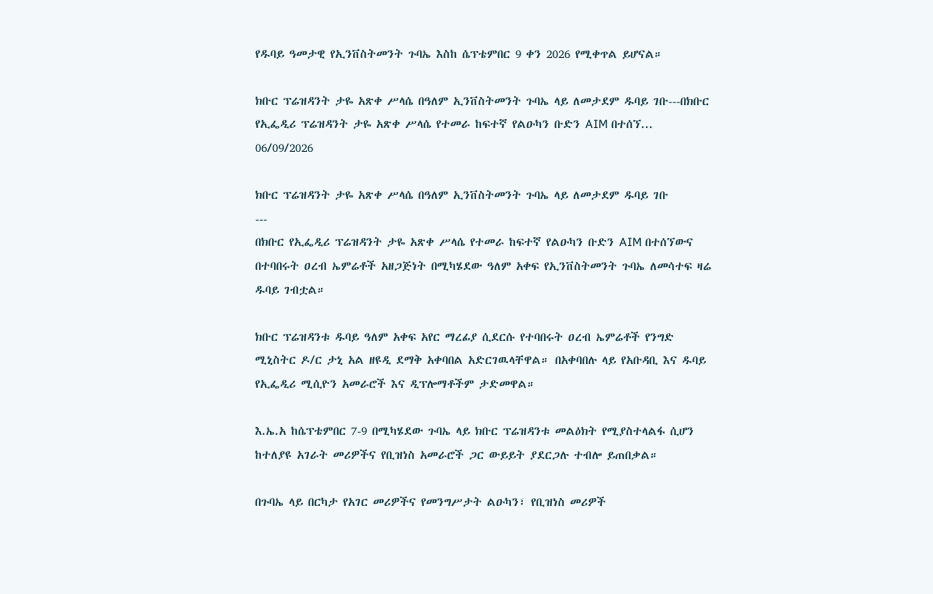የዱባይ ዓመታዊ የኢንቨስትመንት ጉባኤ እስከ ሴፕቴምበር 9 ቀን 2026 የሚቀጥል ይሆናል።

ክቡር ፕሬዝዳንት ታዬ አጽቀ ሥላሴ በዓለም ኢንቨስትመንት ጉባኤ ላይ ለመታደም ዱባይ ገቡ---በክቡር የኢፌዲሪ ፕሬዝዳንት ታዬ አጽቀ ሥላሴ የተመራ ከፍተኛ የልዑካን ቡድን AIM በተሰኘ...
06/09/2026

ክቡር ፕሬዝዳንት ታዬ አጽቀ ሥላሴ በዓለም ኢንቨስትመንት ጉባኤ ላይ ለመታደም ዱባይ ገቡ
---
በክቡር የኢፌዲሪ ፕሬዝዳንት ታዬ አጽቀ ሥላሴ የተመራ ከፍተኛ የልዑካን ቡድን AIM በተሰኘውና በተባበሩት ዐረብ ኤምሬቶች አዘጋጅነት በሚካሄደው ዓለም አቀፍ የኢንቨስትመንት ጉባኤ ለመሳተፍ ዛሬ ዱባይ ገብቷል።

ክቡር ፕሬዝዳንቱ ዱባይ ዓለም አቀፍ አየር ማረፊያ ሲደርሱ የተባበሩት ዐረብ ኤምሬቶች የንግድ ሚኒስትር ዶ/ር ታኒ አል ዘዩዲ ደማቅ አቀባበል አድርገዉላቸዋል። በአቀባበሉ ላይ የአቡዳቢ እና ዱባይ የኢፌዲሪ ሚሲዮን አመራሮች እና ዲፕሎማቶችም ታድመዋል።

እ.ኤ.አ ከሴፕቴምበር 7-9 በሚካሄደው ጉባኤ ላይ ክቡር ፕሬዝዳንቱ መልዕክት የሚያስተላልፋ ሲሆን ከተለያዩ አገራት መሪዎችና የቢዝነስ አመራሮች ጋር ውይይት ያደርጋሉ ተብሎ ይጠበቃል።

በጉባኤ ላይ በርካታ የአገር መሪዎችና የመንግሥታት ልዑካን፣ የቢዝነስ መሪዎች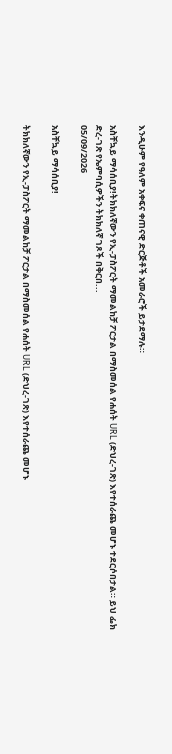እንዲሁም የዓለም አቀፍና ቀጠናዊ ድርጅቶች አመራሮች ይታደማሉ።

አስቸኳይ ማሳሰቢያ!ትክክለኛውን የኢ-ፓስፖርት ማመልከቻ ፖርታል በማስመሰል የሐሰት URL (ድህረ-ገጽ) እየተሰራጨ መሆኑ ተደርሶበታል። ይህ ፌክ ድረ-ገጽ የኤምባሲዎችን ትክክለኛ ገጾች በቅርበ...
05/09/2026

አስቸኳይ ማሳሰቢያ!

ትክክለኛውን የኢ-ፓስፖርት ማመልከቻ ፖርታል በማስመሰል የሐሰት URL (ድህረ-ገጽ) እየተሰራጨ መሆኑ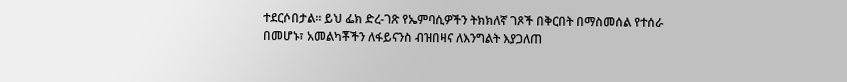ተደርሶበታል። ይህ ፌክ ድረ-ገጽ የኤምባሲዎችን ትክክለኛ ገጾች በቅርበት በማስመሰል የተሰራ በመሆኑ፣ አመልካቾችን ለፋይናንስ ብዝበዛና ለእንግልት እያጋለጠ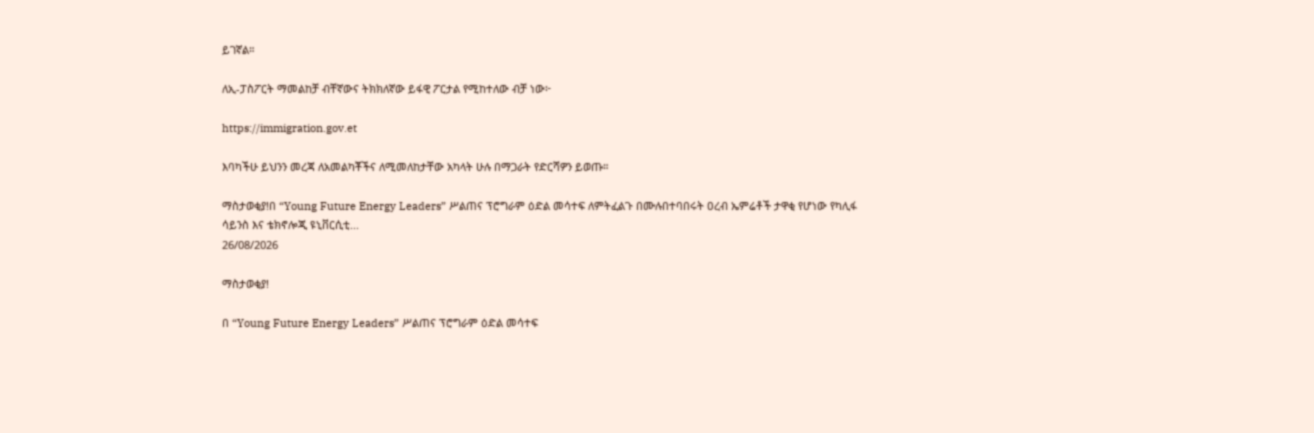ይገኛል።

ለኢ-ፓስፖርት ማመልከቻ ብቸኛውና ትክክለኛው ይፋዊ ፖርታል የሚከተለው ብቻ ነው፦

https://immigration.gov.et

እባካችሁ ይህንን መረጃ ለአመልካቾችና ለሚመለከታቸው አካላት ሁሉ በማጋራት የድርሻዎን ይወጡ።

ማስታወቂያ!በ “Young Future Energy Leaders” ሥልጠና ፕሮግራም ዕድል መሳተፍ ለምትፈልጉ በሙሉበተባበሩት ዐረብ ኤምሬቶች ታዋቂ የሆነው የካሊፋ ሳይንስ እና ቴክኖሎጂ ዩኒቨርሲቲ...
26/08/2026

ማስታወቂያ!

በ “Young Future Energy Leaders” ሥልጠና ፕሮግራም ዕድል መሳተፍ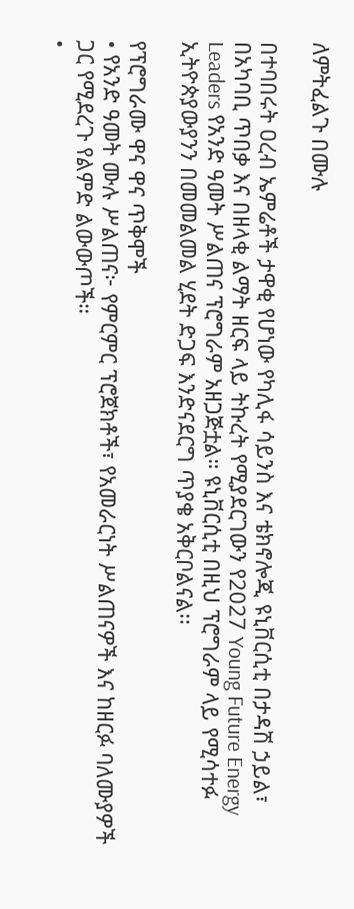ለምትፈልጉ በሙሉ

በተባበሩት ዐረብ ኤምሬቶች ታዋቂ የሆነው የካሊፋ ሳይንስ እና ቴክኖሎጂ ዩኒቨርሲቲ በታዳሽ ኃይል፣ በአካባቢ ጥበቃ እና በዘላቂ ልማት ዘርፍ ላይ ትኩረት የሚያደርገውን የ2027 Young Future Energy Leaders የአንድ ዓመት ሥልጠና ፕሮግራም አዘጋጅቷል። ዩኒቨርሲቲ በዚህ ፕሮግራም ላይ የሚሳተፉ ኢትዮጵያውያንን በመመልመል ሂደት ድጋፍ እንድናደርግ ጥያቄ አቅርቦልናል፡፡

የፕሮግራሙ ዋና ዋና ጥቅሞች
• የአንድ ዓመት ሙሉ ሥልጠና፦ የምርምር ፕሮጀክቶች፣ የአመራርነት ሥልጠናዎች እና ከዘርፉ ባለሙያዎች ጋር የሚደረጉ የልምድ ልውውጦች።
•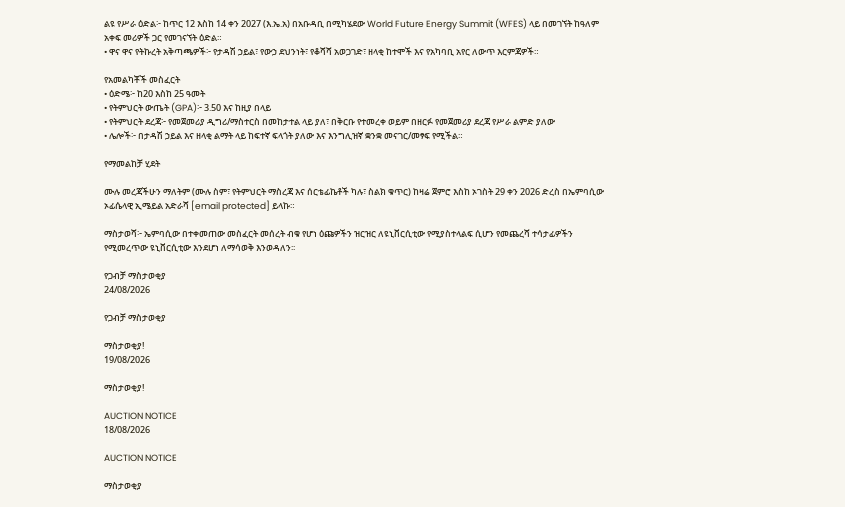ልዩ የሥራ ዕድል፦ ከጥር 12 እስከ 14 ቀን 2027 (እ.ኤ.አ) በአቡዳቢ በሚካሄደው World Future Energy Summit (WFES) ላይ በመገኘት ከዓለም አቀፍ መሪዎች ጋር የመገናኘት ዕድል።
• ዋና ዋና የትኩረት አቅጣጫዎች፦ የታዳሽ ኃይል፣ የውኃ ደህንነት፣ የቆሻሻ አወጋገድ፣ ዘላቂ ከተሞች እና የአካባቢ አየር ለውጥ እርምጃዎች።

የአመልካቾች መስፈርት
• ዕድሜ፦ ከ20 እስከ 25 ዓመት
• የትምህርት ውጤት (GPA)፦ 3.50 እና ከዚያ በላይ
• የትምህርት ደረጃ፦ የመጀመሪያ ዲግሪ/ማስተርስ በመከታተል ላይ ያለ፣ በቅርቡ የተመረቀ ወይም በዘርፉ የመጀመሪያ ደረጃ የሥራ ልምድ ያለው
• ሌሎች፦ በታዳሽ ኃይል እና ዘላቂ ልማት ላይ ከፍተኛ ፍላጎት ያለው እና እንግሊዝኛ ቋንቋ መናገር/መፃፍ የሚችል።

የማመልከቻ ሂደት

ሙሉ መረጃችሁን ማለትም (ሙሉ ስም፣ የትምህርት ማስረጃ እና ሰርቴፊኬቶች ካሉ፣ ስልክ ቁጥር) ከዛሬ ጀምሮ እስከ ኦገስት 29 ቀን 2026 ድረስ በኤምባሲው ኦፊሴላዊ ኢሜይል አድራሻ [email protected] ይላኩ።

ማስታወሻ፦ ኤምባሲው በተቀመጠው መስፈርት መሰረት ብቁ የሆነ ዕጩዎችን ዝርዝር ለዩኒቨርሲቲው የሚያስተላልፍ ሲሆን የመጨረሻ ተሳታፊዎችን የሚመረጥው ዩኒቨርሲቲው እንደሆነ ለማሳወቅ እንወዳለን፡፡

የጋብቻ ማስታወቂያ
24/08/2026

የጋብቻ ማስታወቂያ

ማስታወቂያ!
19/08/2026

ማስታወቂያ!

AUCTION NOTICE
18/08/2026

AUCTION NOTICE

ማስታወቂያ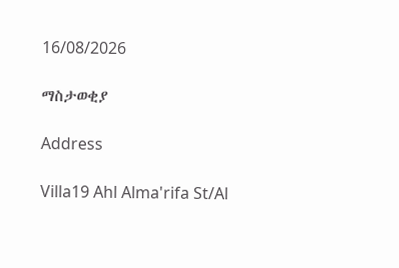16/08/2026

ማስታወቂያ

Address

Villa19 Ahl Alma'rifa St/Al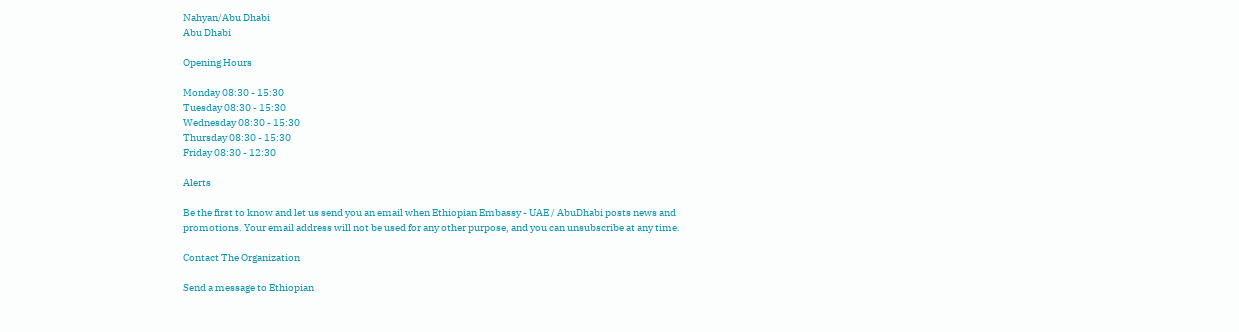Nahyan/Abu Dhabi
Abu Dhabi

Opening Hours

Monday 08:30 - 15:30
Tuesday 08:30 - 15:30
Wednesday 08:30 - 15:30
Thursday 08:30 - 15:30
Friday 08:30 - 12:30

Alerts

Be the first to know and let us send you an email when Ethiopian Embassy - UAE / AbuDhabi posts news and promotions. Your email address will not be used for any other purpose, and you can unsubscribe at any time.

Contact The Organization

Send a message to Ethiopian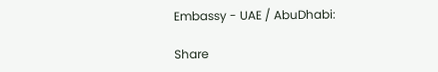Embassy - UAE / AbuDhabi:

Share